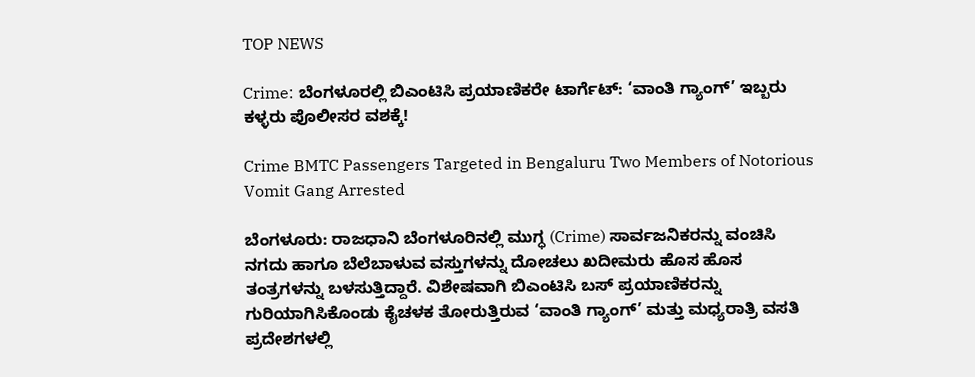TOP NEWS

Crime: ಬೆಂಗಳೂರಲ್ಲಿ ಬಿಎಂಟಿಸಿ ಪ್ರಯಾಣಿಕರೇ ಟಾರ್ಗೆಟ್: ‘ವಾಂತಿ ಗ್ಯಾಂಗ್’ ಇಬ್ಬರು ಕಳ್ಳರು ಪೊಲೀಸರ ವಶಕ್ಕೆ!

Crime BMTC Passengers Targeted in Bengaluru Two Members of Notorious Vomit Gang Arrested

ಬೆಂಗಳೂರು: ರಾಜಧಾನಿ ಬೆಂಗಳೂರಿನಲ್ಲಿ ಮುಗ್ಧ (Crime) ಸಾರ್ವಜನಿಕರನ್ನು ವಂಚಿಸಿ ನಗದು ಹಾಗೂ ಬೆಲೆಬಾಳುವ ವಸ್ತುಗಳನ್ನು ದೋಚಲು ಖದೀಮರು ಹೊಸ ಹೊಸ ತಂತ್ರಗಳನ್ನು ಬಳಸುತ್ತಿದ್ದಾರೆ. ವಿಶೇಷವಾಗಿ ಬಿಎಂಟಿಸಿ ಬಸ್ ಪ್ರಯಾಣಿಕರನ್ನು ಗುರಿಯಾಗಿಸಿಕೊಂಡು ಕೈಚಳಕ ತೋರುತ್ತಿರುವ ‘ವಾಂತಿ ಗ್ಯಾಂಗ್’ ಮತ್ತು ಮಧ್ಯರಾತ್ರಿ ವಸತಿ ಪ್ರದೇಶಗಳಲ್ಲಿ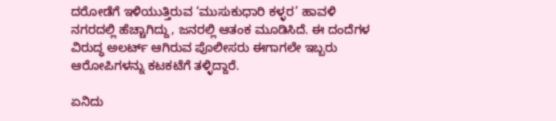ದರೋಡೆಗೆ ಇಳಿಯುತ್ತಿರುವ ‘ಮುಸುಕುಧಾರಿ ಕಳ್ಳರ’ ಹಾವಳಿ ನಗರದಲ್ಲಿ ಹೆಚ್ಚಾಗಿದ್ದು, ಜನರಲ್ಲಿ ಆತಂಕ ಮೂಡಿಸಿದೆ. ಈ ದಂದೆಗಳ ವಿರುದ್ಧ ಅಲರ್ಟ್ ಆಗಿರುವ ಪೊಲೀಸರು ಈಗಾಗಲೇ ಇಬ್ಬರು ಆರೋಪಿಗಳನ್ನು ಕಟಕಟೆಗೆ ತಳ್ಳಿದ್ದಾರೆ.

ಏನಿದು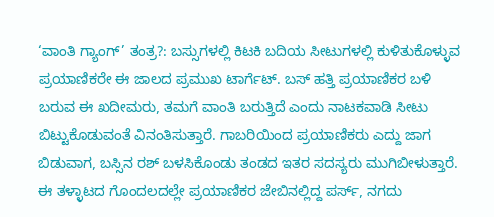‘ವಾಂತಿ ಗ್ಯಾಂಗ್’ ತಂತ್ರ?: ಬಸ್ಸುಗಳಲ್ಲಿ ಕಿಟಕಿ ಬದಿಯ ಸೀಟುಗಳಲ್ಲಿ ಕುಳಿತುಕೊಳ್ಳುವ ಪ್ರಯಾಣಿಕರೇ ಈ ಜಾಲದ ಪ್ರಮುಖ ಟಾರ್ಗೆಟ್. ಬಸ್ ಹತ್ತಿ ಪ್ರಯಾಣಿಕರ ಬಳಿ ಬರುವ ಈ ಖದೀಮರು, ತಮಗೆ ವಾಂತಿ ಬರುತ್ತಿದೆ ಎಂದು ನಾಟಕವಾಡಿ ಸೀಟು ಬಿಟ್ಟುಕೊಡುವಂತೆ ವಿನಂತಿಸುತ್ತಾರೆ. ಗಾಬರಿಯಿಂದ ಪ್ರಯಾಣಿಕರು ಎದ್ದು ಜಾಗ ಬಿಡುವಾಗ, ಬಸ್ಸಿನ ರಶ್ ಬಳಸಿಕೊಂಡು ತಂಡದ ಇತರ ಸದಸ್ಯರು ಮುಗಿಬೀಳುತ್ತಾರೆ. ಈ ತಳ್ಳಾಟದ ಗೊಂದಲದಲ್ಲೇ ಪ್ರಯಾಣಿಕರ ಜೇಬಿನಲ್ಲಿದ್ದ ಪರ್ಸ್, ನಗದು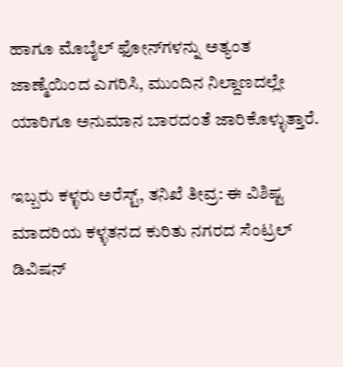ಹಾಗೂ ಮೊಬೈಲ್ ಫೋನ್‌ಗಳನ್ನು ಅತ್ಯಂತ ಜಾಣ್ಮೆಯಿಂದ ಎಗರಿಸಿ, ಮುಂದಿನ ನಿಲ್ದಾಣದಲ್ಲೇ ಯಾರಿಗೂ ಅನುಮಾನ ಬಾರದಂತೆ ಜಾರಿಕೊಳ್ಳುತ್ತಾರೆ.

ಇಬ್ಬರು ಕಳ್ಳರು ಅರೆಸ್ಟ್, ತನಿಖೆ ತೀವ್ರ: ಈ ವಿಶಿಷ್ಟ ಮಾದರಿಯ ಕಳ್ಳತನದ ಕುರಿತು ನಗರದ ಸೆಂಟ್ರಲ್ ಡಿವಿಷನ್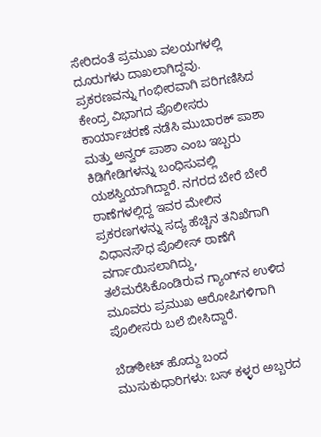ಸೇರಿದಂತೆ ಪ್ರಮುಖ ವಲಯಗಳಲ್ಲಿ ದೂರುಗಳು ದಾಖಲಾಗಿದ್ದವು. ಪ್ರಕರಣವನ್ನು ಗಂಭೀರವಾಗಿ ಪರಿಗಣಿಸಿದ ಕೇಂದ್ರ ವಿಭಾಗದ ಪೊಲೀಸರು ಕಾರ್ಯಾಚರಣೆ ನಡೆಸಿ ಮುಬಾರಕ್ ಪಾಶಾ ಮತ್ತು ಅನ್ವರ್ ಪಾಶಾ ಎಂಬ ಇಬ್ಬರು ಕಿಡಿಗೇಡಿಗಳನ್ನು ಬಂಧಿಸುವಲ್ಲಿ ಯಶಸ್ವಿಯಾಗಿದ್ದಾರೆ. ನಗರದ ಬೇರೆ ಬೇರೆ ಠಾಣೆಗಳಲ್ಲಿದ್ದ ಇವರ ಮೇಲಿನ ಪ್ರಕರಣಗಳನ್ನು ಸದ್ಯ ಹೆಚ್ಚಿನ ತನಿಖೆಗಾಗಿ ವಿಧಾನಸೌಧ ಪೊಲೀಸ್ ಠಾಣೆಗೆ ವರ್ಗಾಯಿಸಲಾಗಿದ್ದು, ತಲೆಮರೆಸಿಕೊಂಡಿರುವ ಗ್ಯಾಂಗ್‌ನ ಉಳಿದ ಮೂವರು ಪ್ರಮುಖ ಆರೋಪಿಗಳಿಗಾಗಿ ಪೊಲೀಸರು ಬಲೆ ಬೀಸಿದ್ದಾರೆ.

ಬೆಡ್‌ಶೀಟ್ ಹೊದ್ದು ಬಂದ ಮುಸುಕುಧಾರಿಗಳು: ಬಸ್ ಕಳ್ಳರ ಅಬ್ಬರದ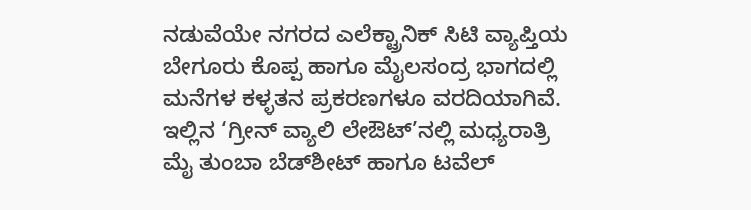ನಡುವೆಯೇ ನಗರದ ಎಲೆಕ್ಟ್ರಾನಿಕ್ ಸಿಟಿ ವ್ಯಾಪ್ತಿಯ ಬೇಗೂರು ಕೊಪ್ಪ ಹಾಗೂ ಮೈಲಸಂದ್ರ ಭಾಗದಲ್ಲಿ ಮನೆಗಳ ಕಳ್ಳತನ ಪ್ರಕರಣಗಳೂ ವರದಿಯಾಗಿವೆ. ಇಲ್ಲಿನ ‘ಗ್ರೀನ್ ವ್ಯಾಲಿ ಲೇಔಟ್’ನಲ್ಲಿ ಮಧ್ಯರಾತ್ರಿ ಮೈ ತುಂಬಾ ಬೆಡ್‌ಶೀಟ್ ಹಾಗೂ ಟವೆಲ್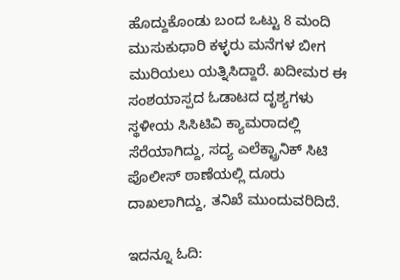ಹೊದ್ದುಕೊಂಡು ಬಂದ ಒಟ್ಟು 8 ಮಂದಿ ಮುಸುಕುಧಾರಿ ಕಳ್ಳರು ಮನೆಗಳ ಬೀಗ ಮುರಿಯಲು ಯತ್ನಿಸಿದ್ದಾರೆ. ಖದೀಮರ ಈ ಸಂಶಯಾಸ್ಪದ ಓಡಾಟದ ದೃಶ್ಯಗಳು ಸ್ಥಳೀಯ ಸಿಸಿಟಿವಿ ಕ್ಯಾಮರಾದಲ್ಲಿ ಸೆರೆಯಾಗಿದ್ದು, ಸದ್ಯ ಎಲೆಕ್ಟ್ರಾನಿಕ್ ಸಿಟಿ ಪೊಲೀಸ್ ಠಾಣೆಯಲ್ಲಿ ದೂರು ದಾಖಲಾಗಿದ್ದು, ತನಿಖೆ ಮುಂದುವರಿದಿದೆ.

ಇದನ್ನೂ ಓದಿ: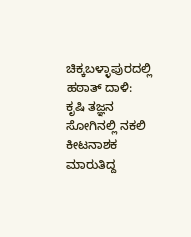ಚಿಕ್ಕಬಳ್ಳಾಪುರದಲ್ಲಿ ಹಠಾತ್ ದಾಳಿ: ಕೃಷಿ ತಜ್ಞನ ಸೋಗಿನಲ್ಲಿ ನಕಲಿ ಕೀಟನಾಶಕ ಮಾರುತಿದ್ದ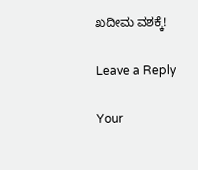ಖದೀಮ ವಶಕ್ಕೆ!

Leave a Reply

Your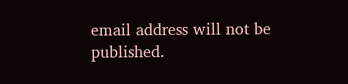email address will not be published.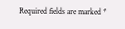Required fields are marked *